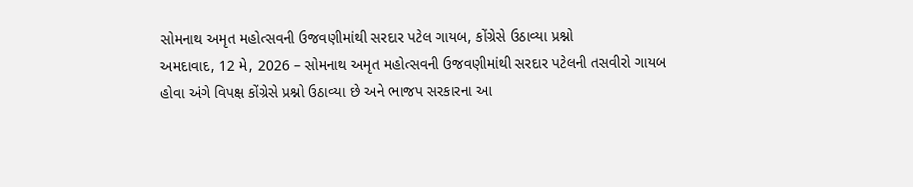સોમનાથ અમૃત મહોત્સવની ઉજવણીમાંથી સરદાર પટેલ ગાયબ, કોંગ્રેસે ઉઠાવ્યા પ્રશ્નો
અમદાવાદ, 12 મે, 2026 – સોમનાથ અમૃત મહોત્સવની ઉજવણીમાંથી સરદાર પટેલની તસવીરો ગાયબ હોવા અંગે વિપક્ષ કોંગ્રેસે પ્રશ્નો ઉઠાવ્યા છે અને ભાજપ સરકારના આ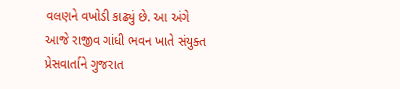વલણને વખોડી કાઢ્યું છે. આ અંગે આજે રાજીવ ગાંધી ભવન ખાતે સંયુક્ત પ્રેસવાર્તાને ગુજરાત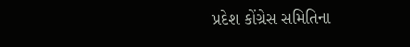પ્રદેશ કોંગ્રેસ સમિતિના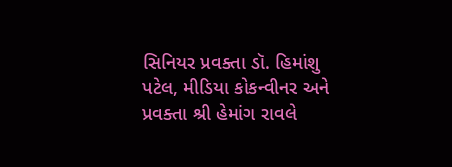સિનિયર પ્રવક્તા ડૉ. હિમાંશુ પટેલ, મીડિયા કોકન્વીનર અને પ્રવક્તા શ્રી હેમાંગ રાવલે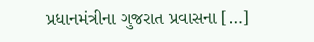પ્રધાનમંત્રીના ગુજરાત પ્રવાસના […]